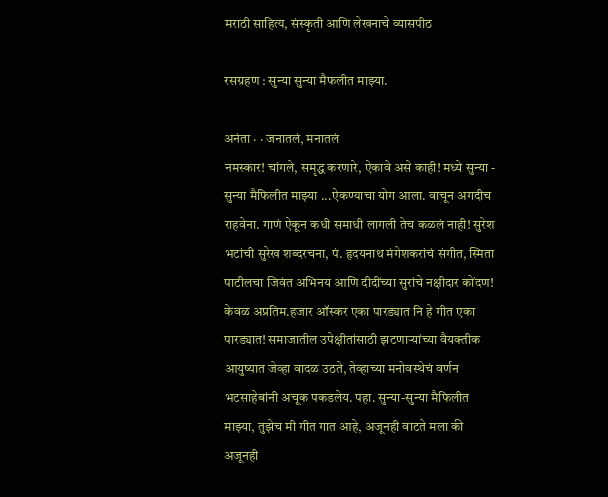मराठी साहित्य, संस्कृती आणि लेखनाचे व्यासपीठ

रसग्रहण : सुन्या सुन्या मैफलीत माझ्या.

अनंता · · जनातलं, मनातलं
नमस्कार! चांगले, समृद्ध करणारे, ऐकावे असे काही! मध्ये सुन्या - सुन्या मैफिलीत माझ्या ...ऐकण्याचा योग आला. वाचून अगदीच राहवेना. गाणं ऐकून कधी समाधी लागली तेच कळलं नाही! सुरेश भटांची सुरेख शब्दरचना, पं. हृदयनाथ मंगेशकरांचं संगीत, स्मिता पाटीलचा जिवंत अभिनय आणि दीदींच्या सुरांचे नक्षीदार कोंदण! केवळ अप्रतिम.हजार ऑस्कर एका पारड्यात नि हे गीत एका पारड्यात! समाजातील उपेक्षीतांसाठी झटणार्‍यांच्या वैयक्तीक आयुष्यात जेव्हा वादळ उठते, तेव्हाच्या मनोवस्थेचं वर्णन भटसाहेबांनी अचूक पकडलेय. पहा. सुन्या-सुन्या मैफिलीत माझ्या, तुझेच मी गीत गात आहे, अजूनही वाटते मला की अजूनही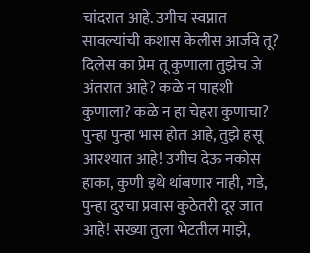चांदरात आहे. उगीच स्वप्नात सावल्यांची कशास केलीस आर्जवे तू? दिलेस का प्रेम तू कुणाला तुझेच जे अंतरात आहे? कळे न पाहशी कुणाला? कळे न हा चेहरा कुणाचा? पुन्हा पुन्हा भास होत आहे, तुझे हसू आरश्यात आहे! उगीच देऊ नकोस हाका, कुणी इथे थांबणार नाही, गडे, पुन्हा दुरचा प्रवास कुठेतरी दूर जात आहे! सख्या तुला भेटतील माझे,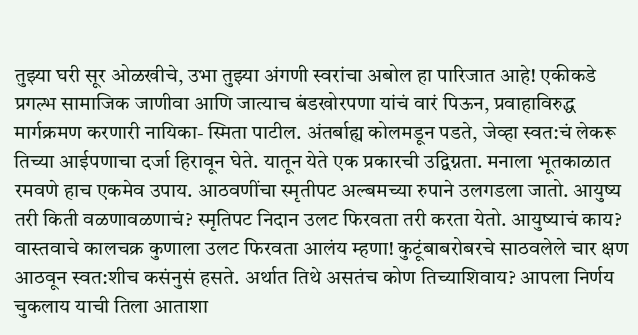तुझ्या घरी सूर ओळखीचे, उभा तुझ्या अंगणी स्वरांचा अबोल हा पारिजात आहे! एकीकडे प्रगल्भ सामाजिक जाणीवा आणि जात्याच बंडखोरपणा यांचं वारं पिऊन, प्रवाहाविरुद्ध मार्गक्रमण करणारी नायिका- स्मिता पाटील. अंतर्बाह्य कोलमडून पडते, जेव्हा स्वत:चं लेकरू तिच्या आईपणाचा दर्जा हिरावून घेते. यातून येते एक प्रकारची उद्विग्नता. मनाला भूतकाळात रमवणे हाच एकमेव उपाय. आठवणींचा स्मृतीपट अल्बमच्या रुपाने उलगडला जातो. आयुष्य तरी किती वळणावळणाचं? स्मृतिपट निदान उलट फिरवता तरी करता येतो. आयुष्याचं काय? वास्तवाचे कालचक्र कुणाला उलट फिरवता आलंय म्हणा! कुटूंबाबरोबरचे साठवलेले चार क्षण आठवून स्वत:शीच कसंनुसं हसते. अर्थात तिथे असतंच कोण तिच्याशिवाय? आपला निर्णय चुकलाय याची तिला आताशा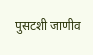पुसटशी जाणीव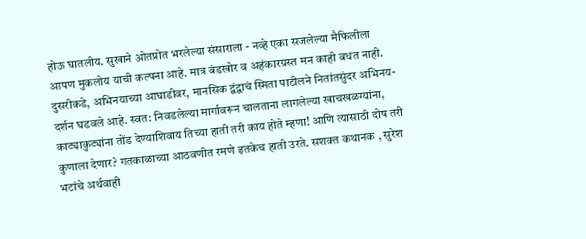होऊ घातलीय. सुखाने ओतप्रोत भरलेल्या संसाराला - नव्हे एका सजलेल्या मैफिलीला आपण मुकलोय याची कल्पना आहे. मात्र बंडखोर व अहंकारग्रस्त मन काही बधत नाही. दुसरीकडे, अभिनयाच्या आघाडीवर, मानसिक द्वंद्वाचं स्मिता पाटीलने नितांतसुंदर अभिनय-दर्शन घडवले आहे. स्वत: निवडलेल्या मार्गावरून चालताना लागलेल्या खाचखळग्यांना, काट्याकुट्यांना तोंड देण्याशिवाय तिच्या हाती तरी काय होते म्हणा! आणि त्यासाठी दोष तरी कुणाला देणार? गतकाळाच्या आठवणीत रमणे इतकेच हाती उरते. सशक्त कथानक , सुरेश भटांचे अर्थवाही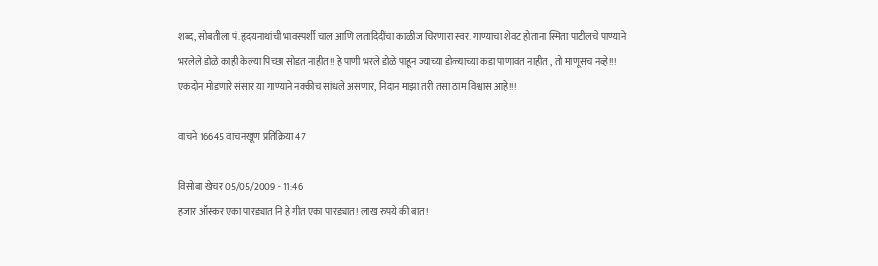शब्द, सोबतीला पं.हृदयनाथांची भावस्पर्शी चाल आणि लतादिदींचा काळीज चिरणारा स्वर. गाण्याचा शेवट होताना स्मिता पाटीलचे पाण्याने भरलेले डोळे काही केल्या पिच्छा सोडत नाहीत!! हे पाणी भरले डोळे पाहून ज्याच्या डोळ्याच्या कडा पाणावत नाहीत , तो माणूसच नव्हे!!! एकदोन मोडणारे संसार या गाण्याने नक्कीच सांधले असणार, निदान माझा तरी तसा ठाम विश्वास आहे!!!

वाचने 16645 वाचनखूण प्रतिक्रिया 47

विसोबा खेचर 05/05/2009 - 11:46
हजार ऑस्कर एका पारड्यात नि हे गीत एका पारड्यात! लाख रुपये की बात!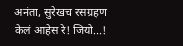अनंता, सुरेखच रसग्रहण केलं आहेस रे! जियो...!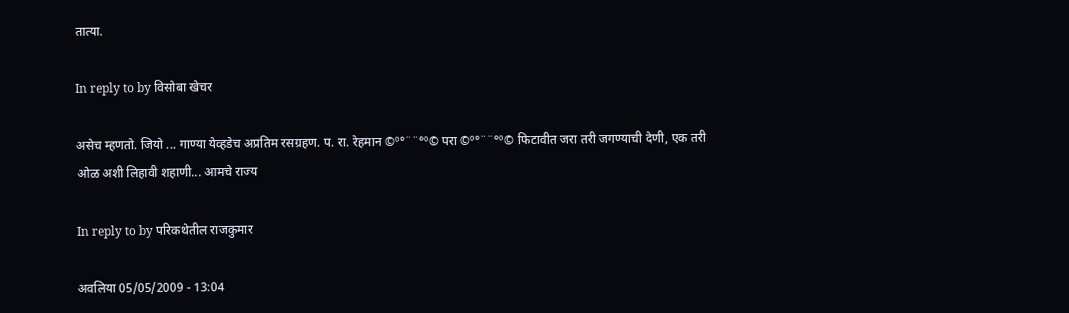तात्या.

In reply to by विसोबा खेचर

असेच म्हणतो. जियो ... गाण्या येव्हडेच अप्रतिम रसग्रहण. प. रा. रेहमान ©º°¨¨°º© परा ©º°¨¨°º© फिटावीत जरा तरी जगण्याची देणी, एक तरी ओळ अशी लिहावी शहाणी... आमचे राज्य

In reply to by परिकथेतील राजकुमार

अवलिया 05/05/2009 - 13:04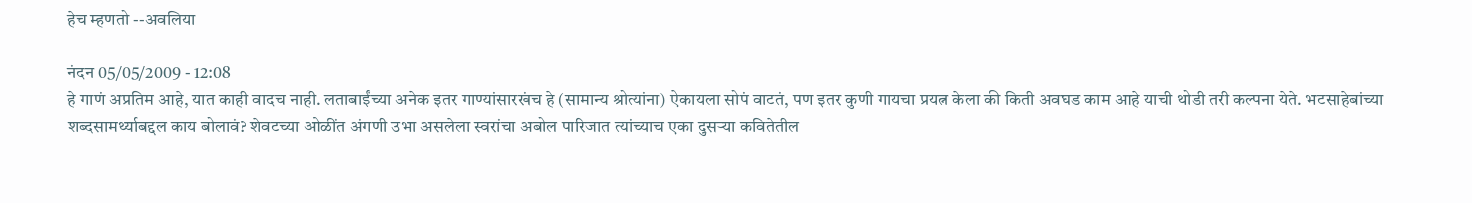हेच म्हणतो --अवलिया

नंदन 05/05/2009 - 12:08
हे गाणं अप्रतिम आहे, यात काही वादच नाही. लताबाईंच्या अनेक इतर गाण्यांसारखंच हे (सामान्य श्रोत्यांना) ऐकायला सोपं वाटतं, पण इतर कुणी गायचा प्रयत्न केला की किती अवघड काम आहे याची थोडी तरी कल्पना येते. भटसाहेबांच्या शब्दसामर्थ्याबद्दल काय बोलावं? शेवटच्या ओळींत अंगणी उभा असलेला स्वरांचा अबोल पारिजात त्यांच्याच एका दुसर्‍या कवितेतील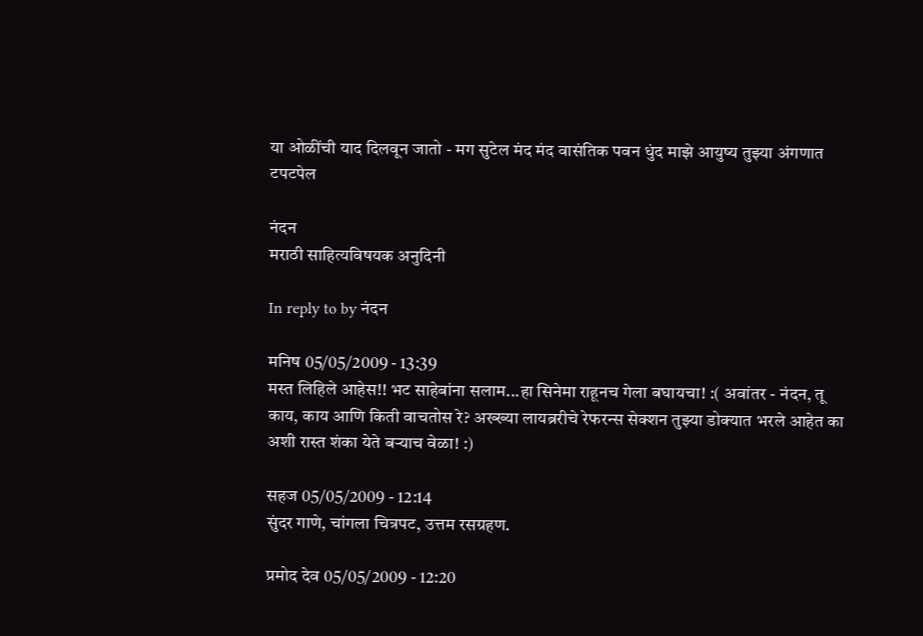या ओळींची याद दिलवून जातो - मग सुटेल मंद मंद वासंतिक पवन धुंद माझे आयुष्य तुझ्या अंगणात टपटपेल

नंदन
मराठी साहित्यविषयक अनुदिनी

In reply to by नंदन

मनिष 05/05/2009 - 13:39
मस्त लिहिले आहेस!! भट साहेबांना सलाम...हा सिनेमा राहूनच गेला बघायचा! :( अवांतर - नंदन, तू काय, काय आणि किती वाचतोस रे? अख्ख्या लायब्ररीचे रेफरन्स सेक्शन तुझ्या डोक्यात भरले आहेत का अशी रास्त शंका येते बर्‍याच वेळा! :)

सहज 05/05/2009 - 12:14
सुंदर गाणे, चांगला चित्रपट, उत्तम रसग्रहण.

प्रमोद देव 05/05/2009 - 12:20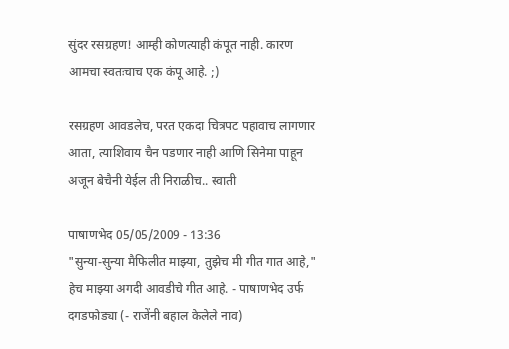सुंदर रसग्रहण! आम्ही कोणत्याही कंपूत नाही. कारण आमचा स्वतःचाच एक कंपू आहे. ;)

रसग्रहण आवडलेच, परत एकदा चित्रपट पहावाच लागणार आता, त्याशिवाय चैन पडणार नाही आणि सिनेमा पाहून अजून बेचैनी येईल ती निराळीच.. स्वाती

पाषाणभेद 05/05/2009 - 13:36
"सुन्या-सुन्या मैफिलीत माझ्या, तुझेच मी गीत गात आहे," हेच माझ्या अगदी आवडीचे गीत आहे. - पाषाणभेद उर्फ दगडफोड्या (- राजेंनी बहाल केलेले नाव)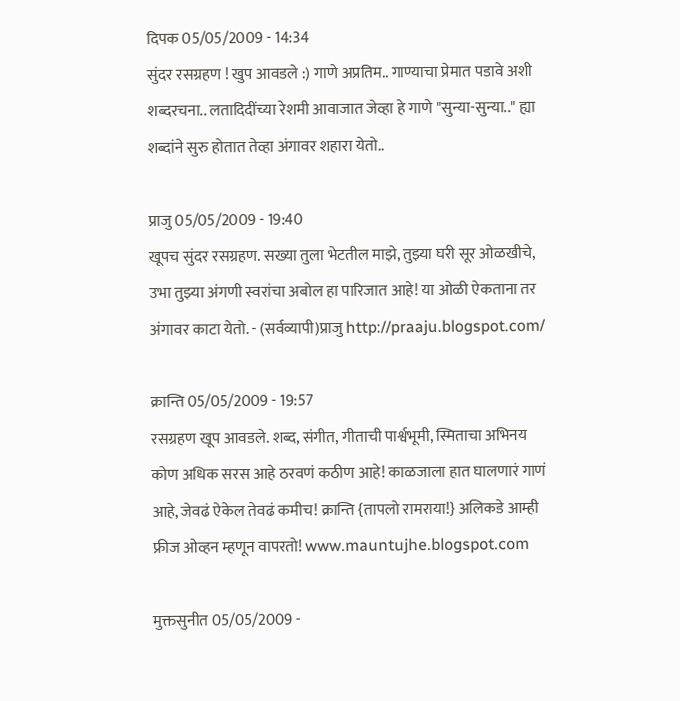दिपक 05/05/2009 - 14:34
सुंदर रसग्रहण ! खुप आवडले :) गाणे अप्रतिम.. गाण्याचा प्रेमात पडावे अशी शब्दरचना.. लतादिदींच्या रेशमी आवाजात जेव्हा हे गाणे "सुन्या-सुन्या.." ह्या शब्दांने सुरु होतात तेव्हा अंगावर शहारा येतो..

प्राजु 05/05/2009 - 19:40
खूपच सुंदर रसग्रहण. सख्या तुला भेटतील माझे, तुझ्या घरी सूर ओळखीचे, उभा तुझ्या अंगणी स्वरांचा अबोल हा पारिजात आहे! या ओळी ऐकताना तर अंगावर काटा येतो. - (सर्वव्यापी)प्राजु http://praaju.blogspot.com/

क्रान्ति 05/05/2009 - 19:57
रसग्रहण खूप आवडले. शब्द, संगीत, गीताची पार्श्वभूमी, स्मिताचा अभिनय कोण अधिक सरस आहे ठरवणं कठीण आहे! काळजाला हात घालणारं गाणं आहे, जेवढं ऐकेल तेवढं कमीच! क्रान्ति {तापलो रामराया!} अलिकडे आम्ही फ्रीज ओव्हन म्हणून वापरतो! www.mauntujhe.blogspot.com

मुक्तसुनीत 05/05/2009 -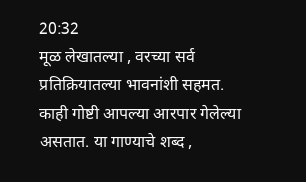20:32
मूळ लेखातल्या , वरच्या सर्व प्रतिक्रियातल्या भावनांशी सहमत. काही गोष्टी आपल्या आरपार गेलेल्या असतात. या गाण्याचे शब्द ,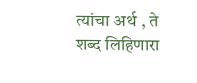त्यांचा अर्थ , ते शब्द लिहिणारा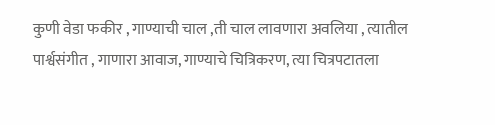कुणी वेडा फकीर , गाण्याची चाल ,ती चाल लावणारा अवलिया , त्यातील पार्श्वसंगीत , गाणारा आवाज, गाण्याचे चित्रिकरण, त्या चित्रपटातला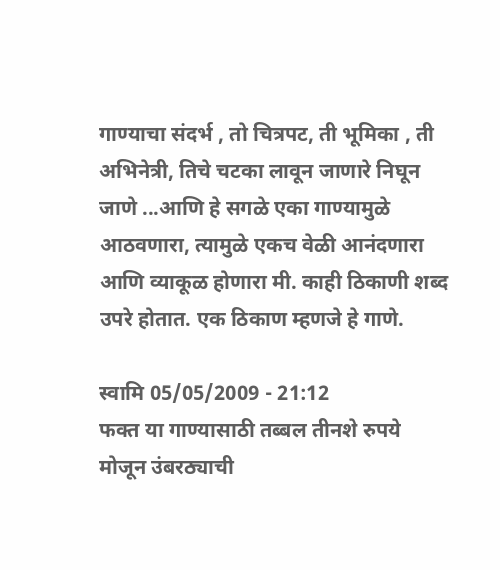गाण्याचा संदर्भ , तो चित्रपट, ती भूमिका , ती अभिनेत्री, तिचे चटका लावून जाणारे निघून जाणे ...आणि हे सगळे एका गाण्यामुळे आठवणारा, त्यामुळे एकच वेळी आनंदणारा आणि व्याकूळ होणारा मी. काही ठिकाणी शब्द उपरे होतात. एक ठिकाण म्हणजे हे गाणे.

स्वामि 05/05/2009 - 21:12
फक्त या गाण्यासाठी तब्बल तीनशे रुपये मोजून उंबरठ्याची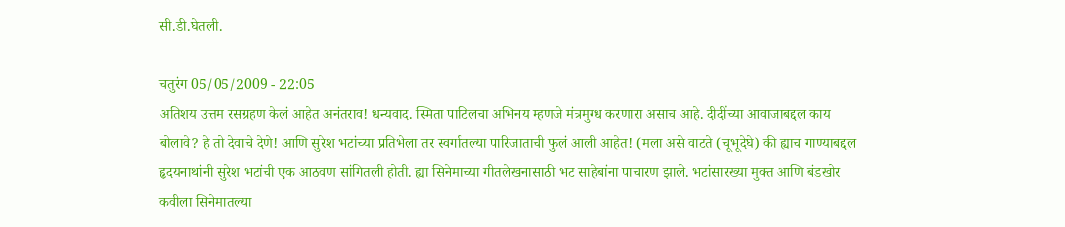सी.डी.घेतली.

चतुरंग 05/05/2009 - 22:05
अतिशय उत्तम रसग्रहण केलं आहेत अनंतराव! धन्यवाद. स्मिता पाटिलचा अभिनय म्हणजे मंत्रमुग्ध करणारा असाच आहे. दीदींच्या आवाजाबद्दल काय बोलावे? हे तो देवाचे देणे! आणि सुरेश भटांच्या प्रतिभेला तर स्वर्गातल्या पारिजाताची फुलं आली आहेत! (मला असे वाटते (चूभूदेघे) की ह्याच गाण्याबद्दल हृदयनाथांनी सुरेश भटांची एक आठवण सांगितली होती. ह्या सिनेमाच्या गीतलेखनासाठी भट साहेबांना पाचारण झाले. भटांसारख्या मुक्त आणि बंडखोर कवीला सिनेमातल्या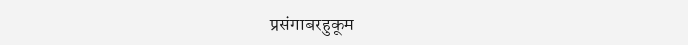प्रसंगाबरहुकूम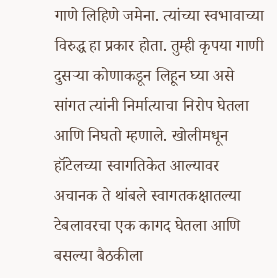गाणे लिहिणे जमेना. त्यांच्या स्वभावाच्या विरुद्ध हा प्रकार होता. तुम्ही कृपया गाणी दुसर्‍या कोणाकडून लिहून घ्या असे सांगत त्यांनी निर्मात्याचा निरोप घेतला आणि निघतो म्हणाले. खोलीमधून हॉटेलच्या स्वागतिकेत आल्यावर अचानक ते थांबले स्वागतकक्षातल्या टेबलावरचा एक कागद घेतला आणि बसल्या बैठकीला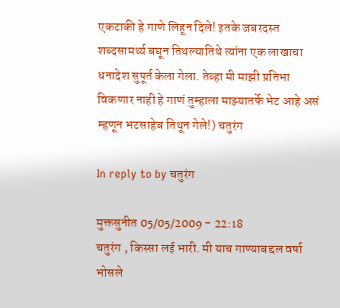एकटाकी हे गाणे लिहून दिले! इतके जबरदस्त शब्दसामर्थ्य बघून तिथल्यातिथे त्यांना एक लाखाचा धनादेश सुपूर्त केला गेला. तेव्हा मी माझी प्रतिभा विकणार नाही हे गाणं तुम्हाला माझ्यातर्फे भेट आहे असं म्हणून भटसाहेब तिथून गेले!) चतुरंग

In reply to by चतुरंग

मुक्तसुनीत 05/05/2009 - 22:18
चतुरंग , किस्सा लई भारी. मी याच गाण्याबद्दल वर्षा भोसले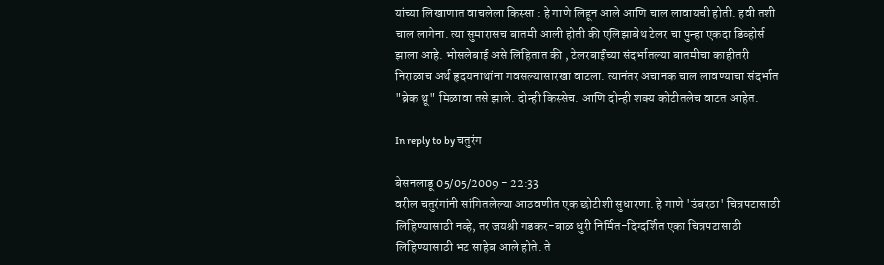यांच्या लिखाणात वाचलेला किस्सा : हे गाणे लिहून आले आणि चाल लावायची होती. हवी तशी चाल लागेना. त्या सुमारासच बातमी आली होती की एलिझाबेथ टेलर चा पुन्हा एकदा डिव्होर्स झाला आहे. भोसलेबाई असे लिहितात की , टेलरबाईंच्या संदर्भातल्या बातमीचा काहीतरी निराळाच अर्थ हृदयनाथांना गवसल्यासारखा वाटला. त्यानंतर अचानक चाल लावण्याचा संदर्भात "ब्रेक थ्रू" मिळावा तसे झाले. दोन्ही किस्सेच. आणि दोन्ही शक्य कोटीतलेच वाटत आहेत.

In reply to by चतुरंग

बेसनलाडू 05/05/2009 - 22:33
वरील चतुरंगांनी सांगितलेल्या आठवणीत एक छोटीशी सुधारणा. हे गाणे 'उंबरठा' चित्रपटासाठी लिहिण्यासाठी नव्हे, तर जयश्री गडकर-बाळ धुरी निर्मित-दिग्दर्शित एका चित्रपटासाठी लिहिण्यासाठी भट साहेब आले होते. ते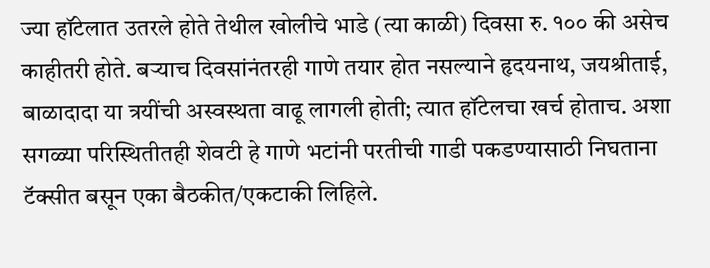ज्या हॉटेलात उतरले होते तेथील खोलीचे भाडे (त्या काळी) दिवसा रु. १०० की असेच काहीतरी होते. बर्‍याच दिवसांनंतरही गाणे तयार होत नसल्याने हृदयनाथ, जयश्रीताई, बाळादादा या त्रयींची अस्वस्थता वाढू लागली होती; त्यात हॉटेलचा खर्च होताच. अशा सगळ्या परिस्थितीतही शेवटी हे गाणे भटांनी परतीची गाडी पकडण्यासाठी निघताना टॅक्सीत बसून एका बैठकीत/एकटाकी लिहिले.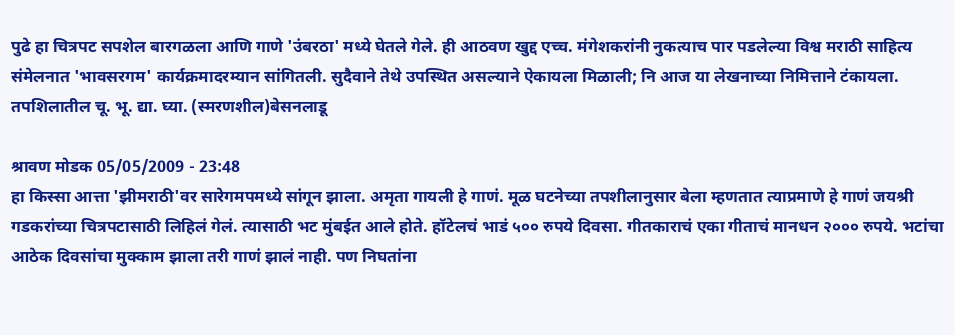पुढे हा चित्रपट सपशेल बारगळला आणि गाणे 'उंबरठा' मध्ये घेतले गेले. ही आठवण खुद्द एच्च. मंगेशकरांनी नुकत्याच पार पडलेल्या विश्व मराठी साहित्य संमेलनात 'भावसरगम' कार्यक्रमादरम्यान सांगितली. सुदैवाने तेथे उपस्थित असल्याने ऐकायला मिळाली; नि आज या लेखनाच्या निमित्ताने टंकायला. तपशिलातील चू. भू. द्या. घ्या. (स्मरणशील)बेसनलाडू

श्रावण मोडक 05/05/2009 - 23:48
हा किस्सा आत्ता 'झीमराठी'वर सारेगमपमध्ये सांगून झाला. अमृता गायली हे गाणं. मूळ घटनेच्या तपशीलानुसार बेला म्हणतात त्याप्रमाणे हे गाणं जयश्री गडकरांच्या चित्रपटासाठी लिहिलं गेलं. त्यासाठी भट मुंबईत आले होते. हॉटेलचं भाडं ५०० रुपये दिवसा. गीतकाराचं एका गीताचं मानधन २००० रुपये. भटांचा आठेक दिवसांचा मुक्काम झाला तरी गाणं झालं नाही. पण निघतांना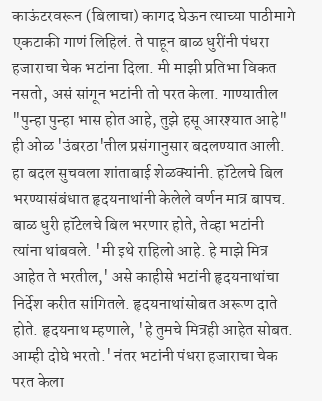काऊंटरवरून (बिलाचा) कागद घेऊन त्याच्या पाठीमागे एकटाकी गाणं लिहिलं. ते पाहून बाळ धुरींनी पंधरा हजाराचा चेक भटांना दिला. मी माझी प्रतिभा विकत नसतो, असं सांगून भटांनी तो परत केला. गाण्यातील "पुन्हा पुन्हा भास होत आहे, तुझे हसू आरश्यात आहे" ही ओळ 'उंबरठा'तील प्रसंगानुसार बदलण्यात आली. हा बदल सुचवला शांताबाई शेळक्यांनी. हॉटेलचे बिल भरण्यासंबंधात हृदयनाथांनी केलेले वर्णन मात्र बापच. बाळ धुरी हॉटेलचे बिल भरणार होते, तेव्हा भटांनी त्यांना थांबवले. 'मी इथे राहिलो आहे. हे माझे मित्र आहेत ते भरतील,' असे काहीसे भटांनी हृदयनाथांचा निर्देश करीत सांगितले. हृदयनाथांसोबत अरूण दाते होते. हृदयनाथ म्हणाले, 'हे तुमचे मित्रही आहेत सोबत. आम्ही दोघे भरतो.' नंतर भटांनी पंधरा हजाराचा चेक परत केला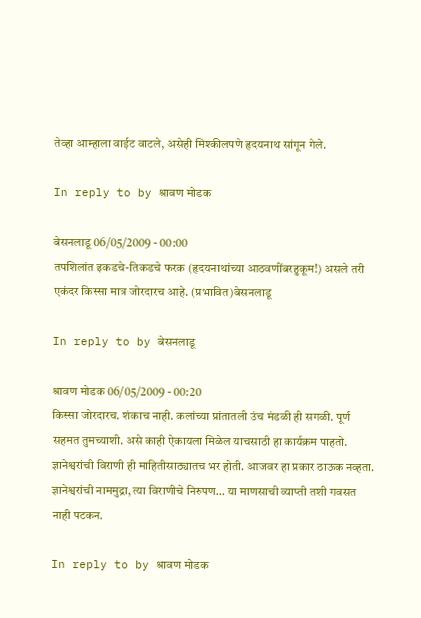तेव्हा आम्हाला वाईट वाटले, असेही मिश्कीलपणे हृदयनाथ सांगून गेले.

In reply to by श्रावण मोडक

बेसनलाडू 06/05/2009 - 00:00
तपशिलांत इकडचे-तिकडचे फरक (हृदयनाथांच्या आठवणींबरहुकूम!) असले तरी एकंदर किस्सा मात्र जोरदारच आहे. (प्रभावित)बेसनलाडू

In reply to by बेसनलाडू

श्रावण मोडक 06/05/2009 - 00:20
किस्सा जोरदारच. शंकाच नाही. कलांच्या प्रांतातली उंच मंडळी ही सगळी. पूर्ण सहमत तुमच्याशी. असे काही ऐकायला मिळेल याचसाठी हा कार्यक्रम पाहतो. ज्ञानेश्वरांची विराणी ही माहितीसाठ्यातच भर होती. आजवर हा प्रकार ठाऊक नव्हता. ज्ञानेश्वरांची नाममुद्रा, त्या विराणीचे निरुपण... या माणसाची व्याप्ती तशी गवसत नाही पटकन.

In reply to by श्रावण मोडक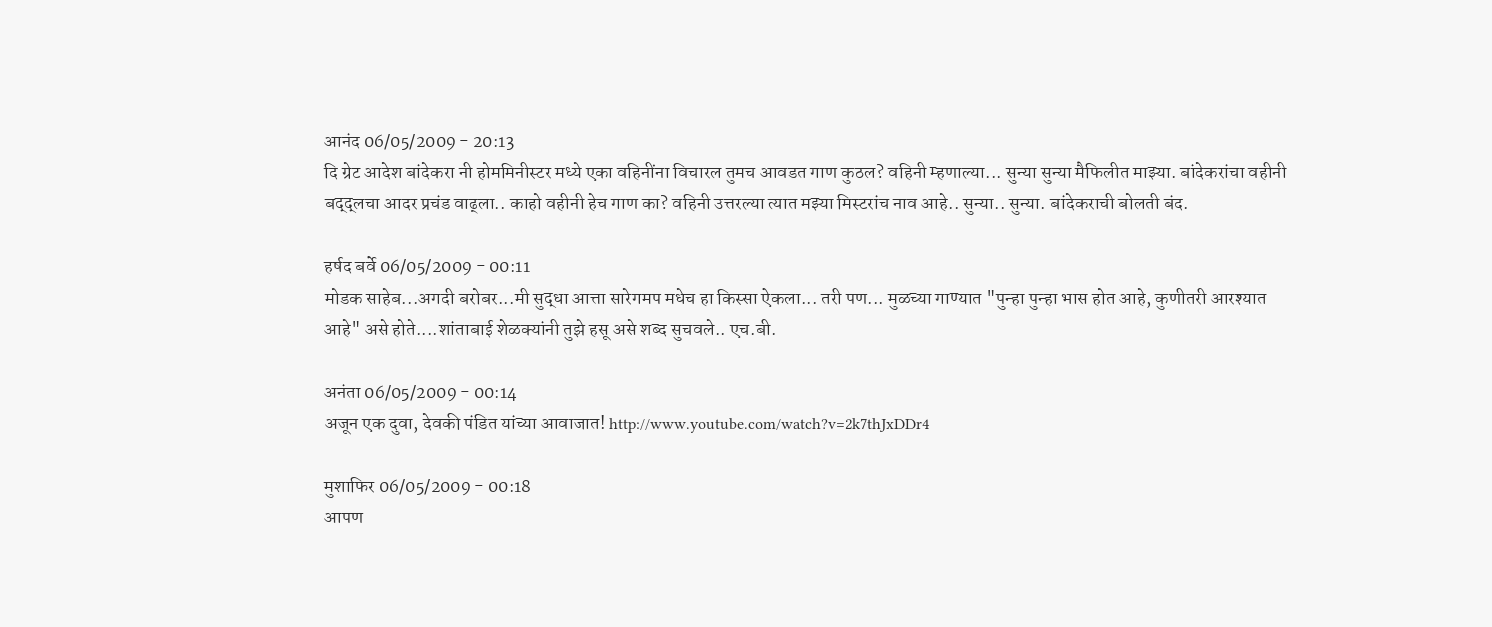आनंद 06/05/2009 - 20:13
दि ग्रेट आदेश बांदेकरा नी होममिनीस्टर मध्ये एका वहिनींना विचारल तुमच आवडत गाण कुठल? वहिनी म्हणाल्या... सुन्या सुन्या मैफिलीत माझ्या. बांदेकरांचा वहीनी बद्द्लचा आदर प्रचंड वाढ्ला.. काहो वहीनी हेच गाण का? वहिनी उत्तरल्या त्यात मझ्या मिस्टरांच नाव आहे.. सुन्या.. सुन्या. बांदेकराची बोलती बंद.

हर्षद बर्वे 06/05/2009 - 00:11
मोडक साहेब...अगदी बरोबर...मी सुद्धा आत्ता सारेगमप मधेच हा किस्सा ऐकला... तरी पण... मुळच्या गाण्यात "पुन्हा पुन्हा भास होत आहे, कुणीतरी आरश्यात आहे" असे होते....शांताबाई शेळक्यांनी तुझे हसू असे शब्द सुचवले.. एच.बी.

अनंता 06/05/2009 - 00:14
अजून एक दुवा, देवकी पंडित यांच्या आवाजात! http://www.youtube.com/watch?v=2k7thJxDDr4

मुशाफिर 06/05/2009 - 00:18
आपण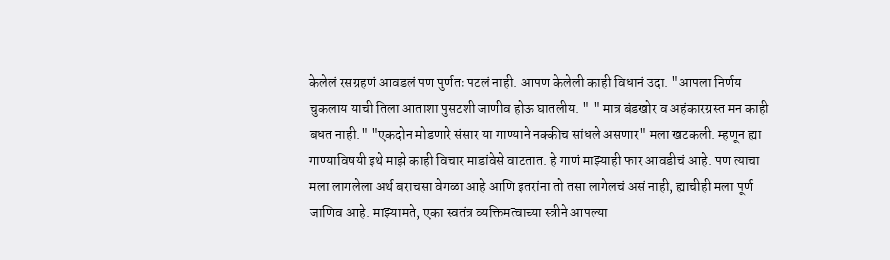केलेलं रसग्रहणं आवडलं पण पुर्णतः पटलं नाही. आपण केलेली काही विधानं उदा. "आपला निर्णय चुकलाय याची तिला आताशा पुसटशी जाणीव होऊ घातलीय. " " मात्र बंडखोर व अहंकारग्रस्त मन काही बधत नाही." "एकदोन मोडणारे संसार या गाण्याने नक्कीच सांधले असणार" मला खटकली. म्हणून ह्या गाण्याविषयी इथे माझे काही विचार माडांवेसे वाटतात. हे गाणं माझ्याही फार आवडीचं आहे. पण त्याचा मला लागलेला अर्थ बराचसा वेगळा आहे आणि इतरांना तो तसा लागेलचं असं नाही, ह्याचीही मला पूर्ण जाणिव आहे. माझ्यामते, एका स्वतंत्र व्यक्तिमत्वाच्या स्त्रीने आपल्या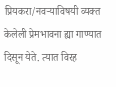प्रियकरा/नवर्‍याविषयी व्यक्त केलेली प्रेमभावना ह्या गाण्यात दिसून येते. त्यात विरह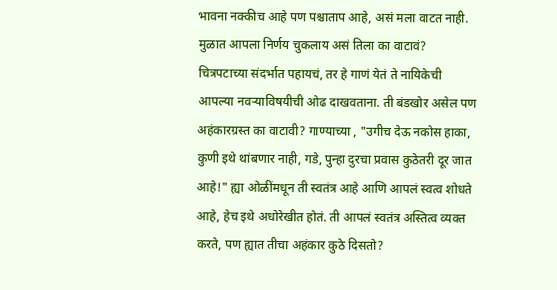भावना नक्कीच आहे पण पश्चाताप आहे, असं मला वाटत नाही. मुळात आपला निर्णय चुकलाय असं तिला का वाटावं? चित्रपटाच्या संदर्भात पहायचं, तर हे गाणं येतं ते नायिकेची आपल्या नवर्‍याविषयीची ओढ दाखवताना. ती बंडखोर असेल पण अहंकारग्रस्त का वाटावी? गाण्याच्या , "उगीच देऊ नकोस हाका, कुणी इथे थांबणार नाही, गडे, पुन्हा दुरचा प्रवास कुठेतरी दूर जात आहे!" ह्या ओळींमधून ती स्वतंत्र आहे आणि आपलं स्वत्व शोधते आहे, हेच इथे अधोरेखीत होतं. ती आपलं स्वतंत्र अस्तित्व व्यक्त करते, पण ह्यात तीचा अहंकार कुठे दिसतो?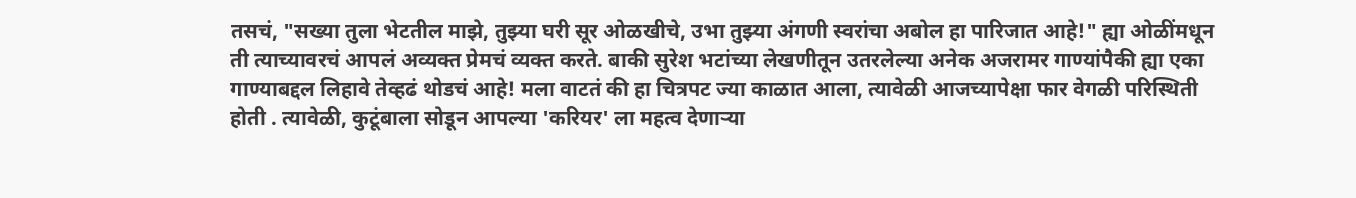तसचं, "सख्या तुला भेटतील माझे, तुझ्या घरी सूर ओळखीचे, उभा तुझ्या अंगणी स्वरांचा अबोल हा पारिजात आहे!" ह्या ओळींमधून ती त्याच्यावरचं आपलं अव्यक्त प्रेमचं व्यक्त करते. बाकी सुरेश भटांच्या लेखणीतून उतरलेल्या अनेक अजरामर गाण्यांपैकी ह्या एका गाण्याबद्दल लिहावे तेव्हढं थोडचं आहे! मला वाटतं की हा चित्रपट ज्या काळात आला, त्यावेळी आजच्यापेक्षा फार वेगळी परिस्थिती होती . त्यावेळी, कुटूंबाला सोडून आपल्या 'करियर' ला महत्व देणार्‍या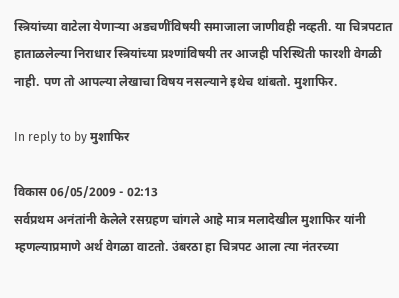स्त्रियांच्या वाटेला येणार्‍या अडचणींविषयी समाजाला जाणीवही नव्हती. या चित्रपटात हाताळलेल्या निराधार स्त्रियांच्या प्रश्णांविषयी तर आजही परिस्थिती फारशी वेगळी नाही. पण तो आपल्या लेखाचा विषय नसल्याने इथेच थांबतो. मुशाफिर.

In reply to by मुशाफिर

विकास 06/05/2009 - 02:13
सर्वप्रथम अनंतांनी केलेले रसग्रहण चांगले आहे मात्र मलादेखील मुशाफिर यांनी म्हणल्याप्रमाणे अर्थ वेगळा वाटतो. उंबरठा हा चित्रपट आला त्या नंतरच्या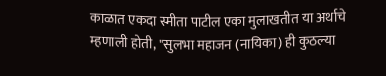काळात एकदा स्मीता पाटील एका मुलाखतीत या अर्थाचे म्हणाली होती, "सुलभा महाजन (नायिका) ही कुठल्या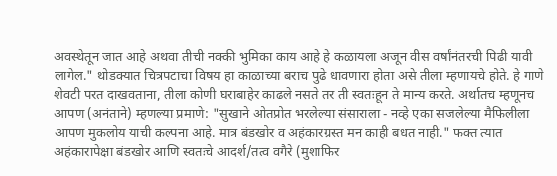अवस्थेतून जात आहे अथवा तीची नक्की भुमिका काय आहे हे कळायला अजून वीस वर्षांनंतरची पिढी यावी लागेल." थोडक्यात चित्रपटाचा विषय हा काळाच्या बराच पुढे धावणारा होता असे तीला म्हणायचे होते. हे गाणे शेवटी परत दाखवताना, तीला कोणी घराबाहेर काढले नसते तर ती स्वतःहून ते मान्य करते. अर्थातच म्हणूनच आपण (अनंताने) म्हणल्या प्रमाणे: "सुखाने ओतप्रोत भरलेल्या संसाराला - नव्हे एका सजलेल्या मैफिलीला आपण मुकलोय याची कल्पना आहे. मात्र बंडखोर व अहंकारग्रस्त मन काही बधत नाही." फक्त त्यात अहंकारापेक्षा बंडखोर आणि स्वतःचे आदर्श/तत्व वगैरे (मुशाफिर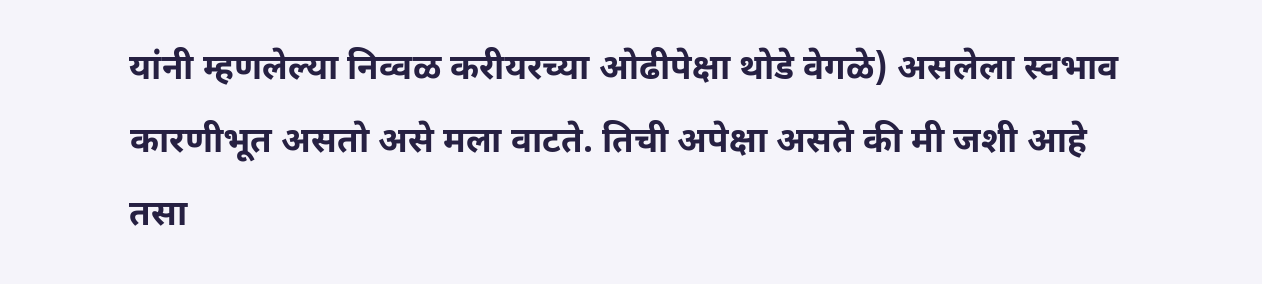यांनी म्हणलेल्या निव्वळ करीयरच्या ओढीपेक्षा थोडे वेगळे) असलेला स्वभाव कारणीभूत असतो असे मला वाटते. तिची अपेक्षा असते की मी जशी आहे तसा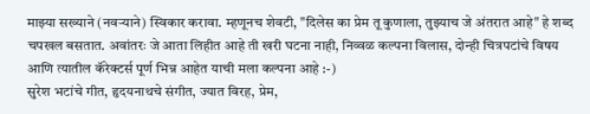माझ्या सख्याने (नवर्‍याने) स्विकार करावा. म्हणूनच शेवटी, "दिलेस का प्रेम तू कुणाला, तुझ्याच जे अंतरात आहे" हे शब्द चपखल बसतात. अवांतरः जे आता लिहीत आहे ती खरी घटना नाही, निव्वळ कल्पना विलास, दोन्ही चित्रपटांचे विषय आणि त्यातील कॅरेक्टर्स पूर्ण भिन्न आहेत याची मला कल्पना आहे :-)
सुरेश भटांचे गीत, हृदयनाथचे संगीत, ज्यात विरह, प्रेम,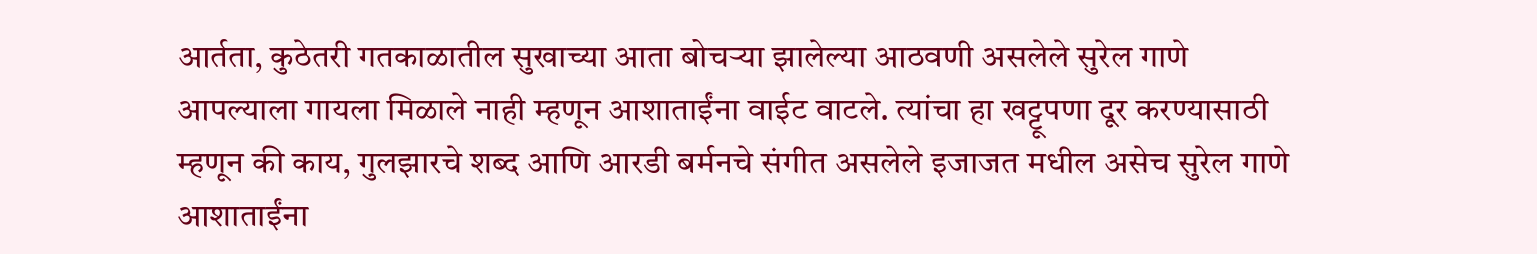आर्तता, कुठेतरी गतकाळातील सुखाच्या आता बोचर्‍या झालेल्या आठवणी असलेले सुरेल गाणे आपल्याला गायला मिळाले नाही म्हणून आशाताईंना वाईट वाटले. त्यांचा हा खट्टूपणा दूर करण्यासाठी म्हणून की काय, गुलझारचे शब्द आणि आरडी बर्मनचे संगीत असलेले इजाजत मधील असेच सुरेल गाणे आशाताईंना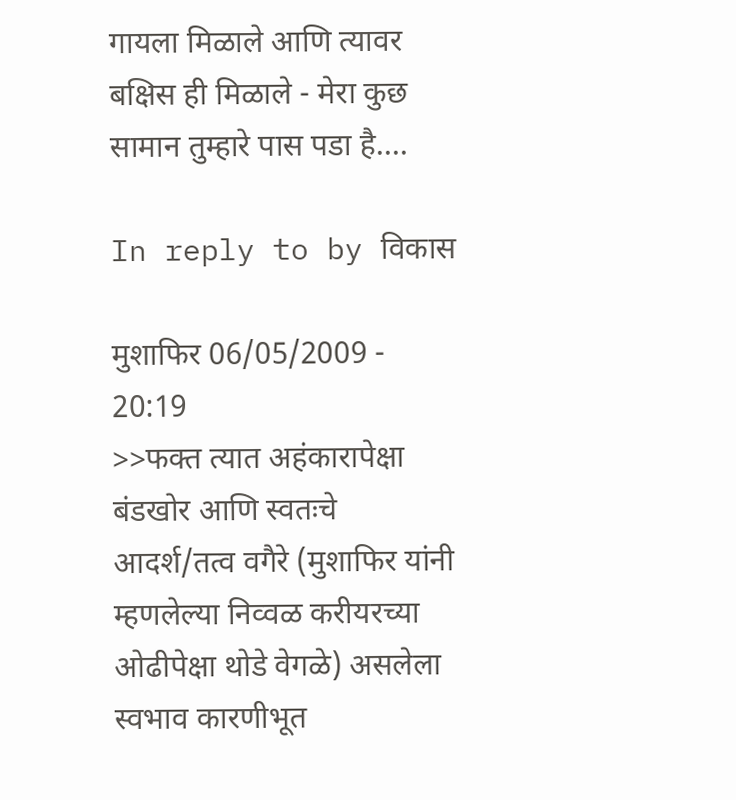गायला मिळाले आणि त्यावर बक्षिस ही मिळाले - मेरा कुछ सामान तुम्हारे पास पडा है....

In reply to by विकास

मुशाफिर 06/05/2009 - 20:19
>>फक्त त्यात अहंकारापेक्षा बंडखोर आणि स्वतःचे आदर्श/तत्व वगैरे (मुशाफिर यांनी म्हणलेल्या निव्वळ करीयरच्या ओढीपेक्षा थोडे वेगळे) असलेला स्वभाव कारणीभूत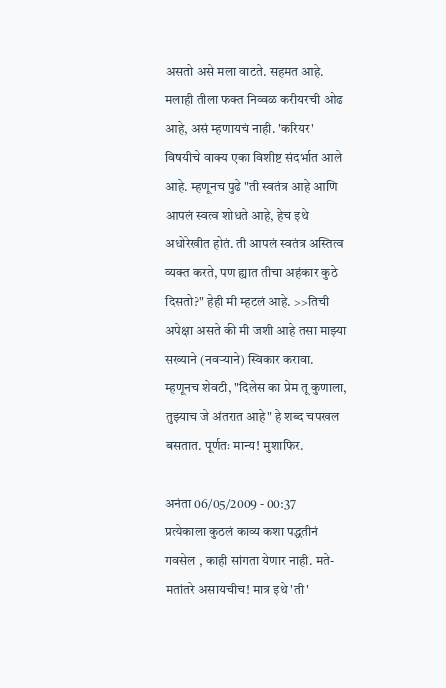असतो असे मला वाटते. सहमत आहे. मलाही तीला फक्त निव्वळ करीयरची ओढ आहे, असं म्हणायचं नाही. 'करियर' विषयीचे वाक्य एका विशीष्ट संदर्भात आले आहे. म्हणूनच पुढे "ती स्वतंत्र आहे आणि आपलं स्वत्व शोधते आहे, हेच इथे अधोरेखीत होतं. ती आपलं स्वतंत्र अस्तित्व व्यक्त करते, पण ह्यात तीचा अहंकार कुठे दिसतो?" हेही मी म्हटलं आहे. >>तिची अपेक्षा असते की मी जशी आहे तसा माझ्या सख्याने (नवर्‍याने) स्विकार करावा. म्हणूनच शेवटी, "दिलेस का प्रेम तू कुणाला, तुझ्याच जे अंतरात आहे" हे शब्द चपखल बसतात. पूर्णतः मान्य! मुशाफिर.

अनंता 06/05/2009 - 00:37
प्रत्येकाला कुठलं काव्य कशा पद्धतीनं गवसेल , काही सांगता येणार नाही. मते-मतांतरे असायचीच! मात्र इथे 'ती'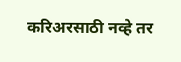करिअरसाठी नव्हे तर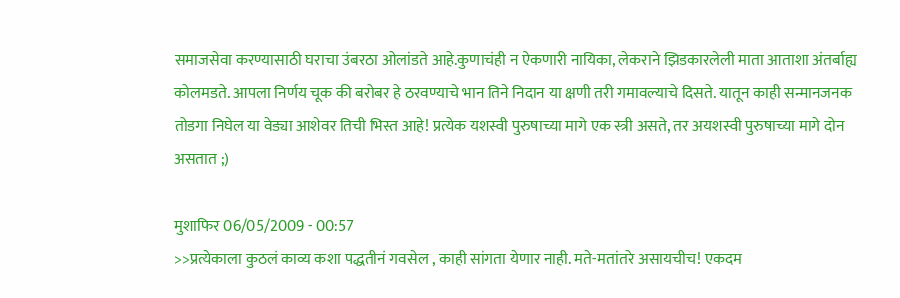समाजसेवा करण्यासाठी घराचा उंबरठा ओलांडते आहे.कुणाचंही न ऐकणारी नायिका, लेकराने झिडकारलेली माता आताशा अंतर्बाह्य कोलमडते. आपला निर्णय चूक की बरोबर हे ठरवण्याचे भान तिने निदान या क्षणी तरी गमावल्याचे दिसते. यातून काही सन्मानजनक तोडगा निघेल या वेड्या आशेवर तिची भिस्त आहे! प्रत्येक यशस्वी पुरुषाच्या मागे एक स्त्री असते, तर अयशस्वी पुरुषाच्या मागे दोन असतात ;)

मुशाफिर 06/05/2009 - 00:57
>>प्रत्येकाला कुठलं काव्य कशा पद्धतीनं गवसेल , काही सांगता येणार नाही. मते-मतांतरे असायचीच! एकदम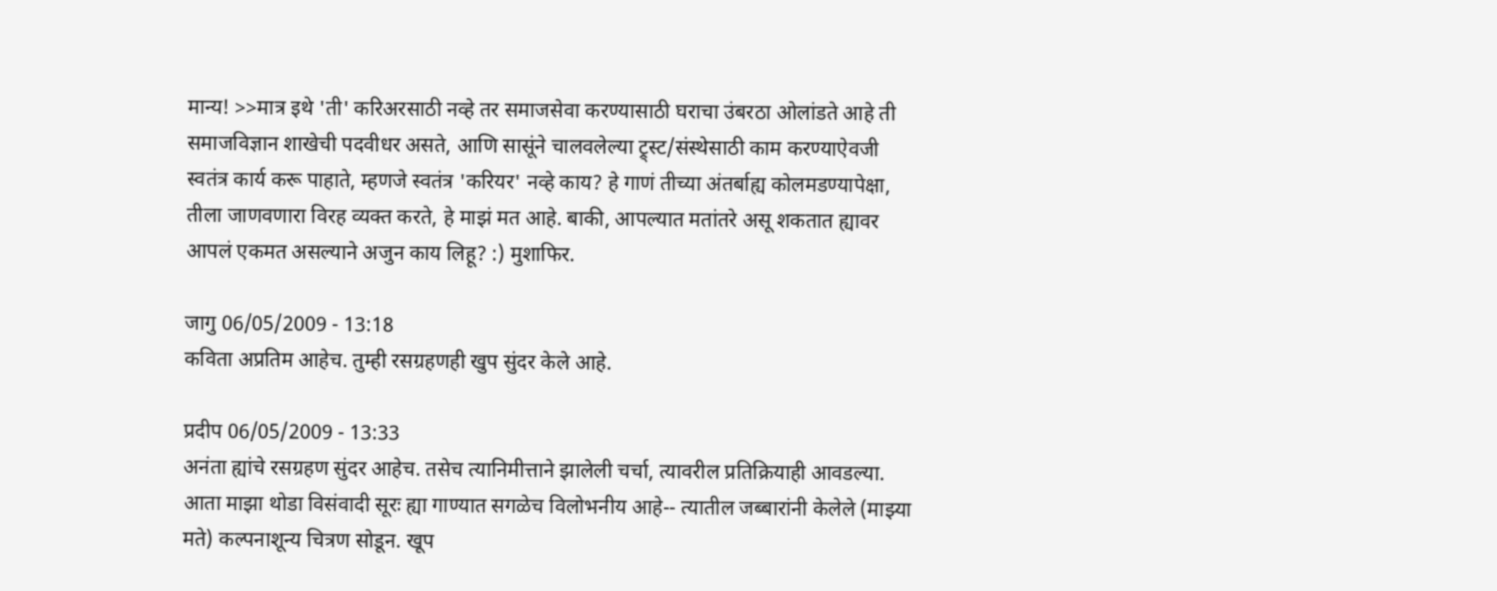मान्य! >>मात्र इथे 'ती' करिअरसाठी नव्हे तर समाजसेवा करण्यासाठी घराचा उंबरठा ओलांडते आहे ती समाजविज्ञान शाखेची पदवीधर असते, आणि सासूंने चालवलेल्या ट्र्स्ट/संस्थेसाठी काम करण्याऐवजी स्वतंत्र कार्य करू पाहाते, म्हणजे स्वतंत्र 'करियर' नव्हे काय? हे गाणं तीच्या अंतर्बाह्य कोलमडण्यापेक्षा, तीला जाणवणारा विरह व्यक्त करते, हे माझं मत आहे. बाकी, आपल्यात मतांतरे असू शकतात ह्यावर आपलं एकमत असल्याने अजुन काय लिहू? :) मुशाफिर.

जागु 06/05/2009 - 13:18
कविता अप्रतिम आहेच. तुम्ही रसग्रहणही खुप सुंदर केले आहे.

प्रदीप 06/05/2009 - 13:33
अनंता ह्यांचे रसग्रहण सुंदर आहेच. तसेच त्यानिमीत्ताने झालेली चर्चा, त्यावरील प्रतिक्रियाही आवडल्या. आता माझा थोडा विसंवादी सूरः ह्या गाण्यात सगळेच विलोभनीय आहे-- त्यातील जब्बारांनी केलेले (माझ्या मते) कल्पनाशून्य चित्रण सोडून. खूप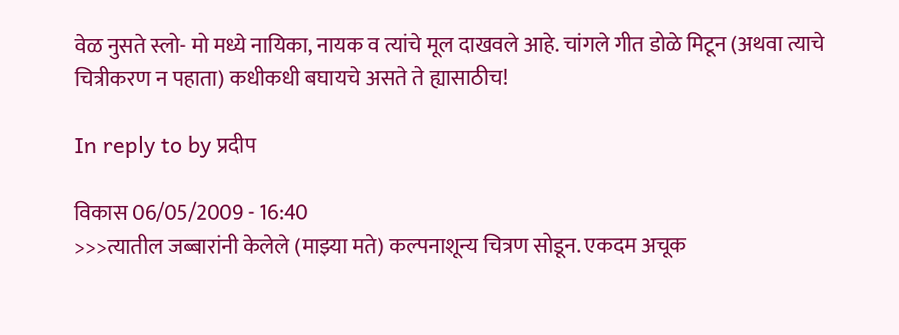वेळ नुसते स्लो- मो मध्ये नायिका, नायक व त्यांचे मूल दाखवले आहे. चांगले गीत डोळे मिटून (अथवा त्याचे चित्रीकरण न पहाता) कधीकधी बघायचे असते ते ह्यासाठीच!

In reply to by प्रदीप

विकास 06/05/2009 - 16:40
>>>त्यातील जब्बारांनी केलेले (माझ्या मते) कल्पनाशून्य चित्रण सोडून. एकदम अचूक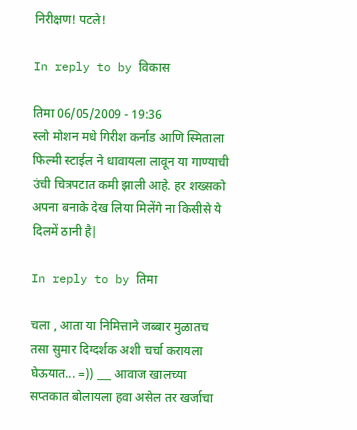निरीक्षण! पटले!

In reply to by विकास

तिमा 06/05/2009 - 19:36
स्लो मोशन मधे गिरीश कर्नाड आणि स्मिताला फिल्मी स्टाईल ने धावायला लावून या गाण्याची उंची चित्रपटात कमी झाली आहे. हर शख्सको अपना बनाके देख लिया मिलेंगे ना किसीसे ये दिलमें ठानी है|

In reply to by तिमा

चला , आता या निमित्ताने जब्बार मुळातच तसा सुमार दिग्दर्शक अशी चर्चा करायला घेऊयात... =)) ___ आवाज खालच्या सप्तकात बोलायला हवा असेल तर खर्जाचा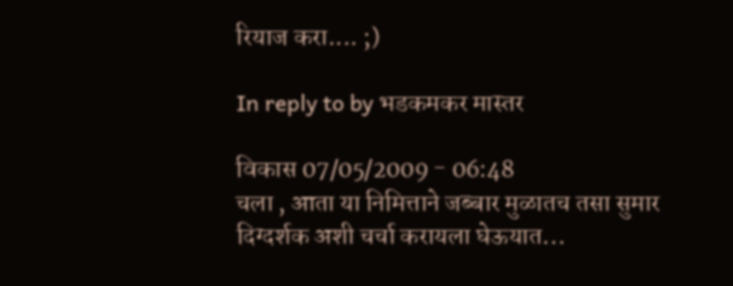रियाज करा.... ;)

In reply to by भडकमकर मास्तर

विकास 07/05/2009 - 06:48
चला , आता या निमित्ताने जब्बार मुळातच तसा सुमार दिग्दर्शक अशी चर्चा करायला घेऊयात...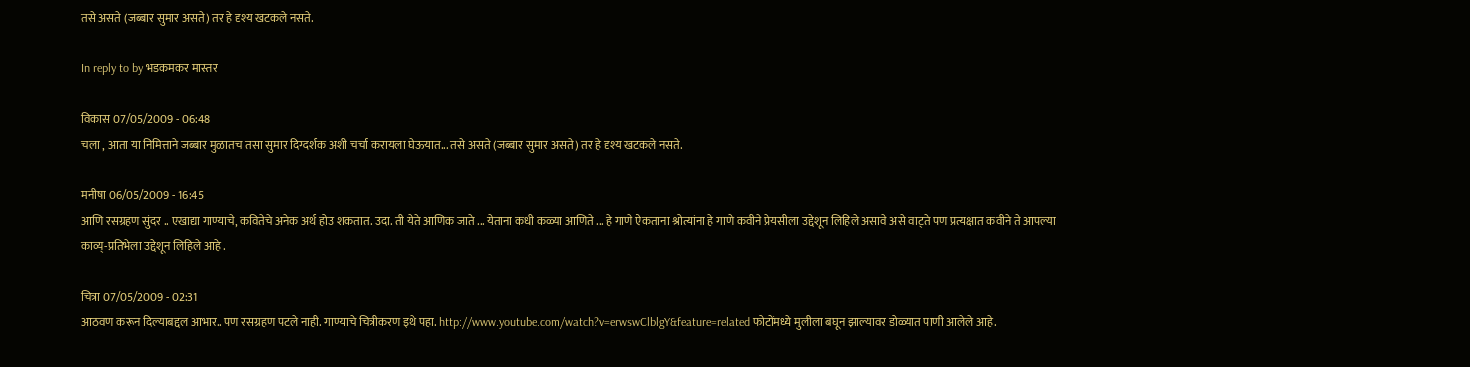तसे असते (जब्बार सुमार असते) तर हे दृश्य खटकले नसते.

In reply to by भडकमकर मास्तर

विकास 07/05/2009 - 06:48
चला , आता या निमित्ताने जब्बार मुळातच तसा सुमार दिग्दर्शक अशी चर्चा करायला घेऊयात... तसे असते (जब्बार सुमार असते) तर हे दृश्य खटकले नसते.

मनीषा 06/05/2009 - 16:45
आणि रसग्रहण सुंदर .. एखाद्या गाण्याचे, कवितेचे अनेक अर्थ होउ शकतात. उदा. ती येते आणिक जाते ... येताना कधी कळ्या आणिते ... हे गाणे ऐकताना श्रोत्यांना हे गाणे कवीने प्रेयसीला उद्देशून लिहिले असावे असे वाट्ते पण प्रत्यक्षात कवीने ते आपल्या काव्य्-प्रतिभेला उद्देशून लिहिले आहे .

चित्रा 07/05/2009 - 02:31
आठवण करून दिल्याबद्दल आभार.. पण रसग्रहण पटले नाही. गाण्याचे चित्रीकरण इथे पहा. http://www.youtube.com/watch?v=erwswClblgY&feature=related फोटोंमध्ये मुलीला बघून झाल्यावर डोळ्यात पाणी आलेले आहे.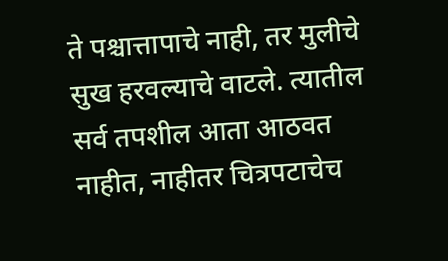ते पश्चात्तापाचे नाही, तर मुलीचे सुख हरवल्याचे वाटले. त्यातील सर्व तपशील आता आठवत नाहीत, नाहीतर चित्रपटाचेच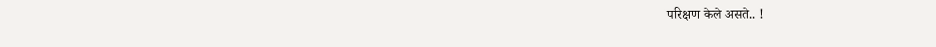परिक्षण केले असते.. !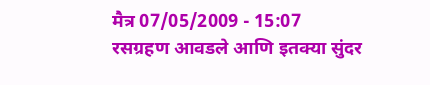मैत्र 07/05/2009 - 15:07
रसग्रहण आवडले आणि इतक्या सुंदर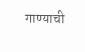गाण्याची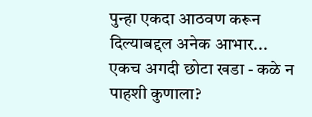पुन्हा एकदा आठवण करून दिल्याबद्दल अनेक आभार... एकच अगदी छोटा खडा - कळे न पाहशी कुणाला?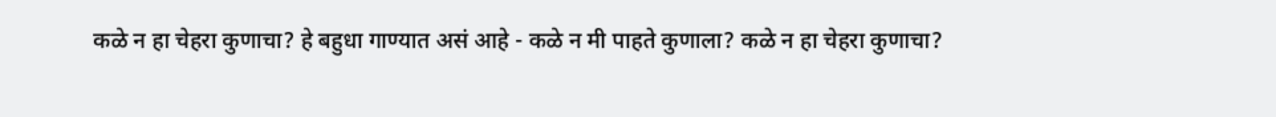कळे न हा चेहरा कुणाचा? हे बहुधा गाण्यात असं आहे - कळे न मी पाहते कुणाला? कळे न हा चेहरा कुणाचा?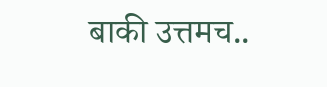बाकी उत्तमच..